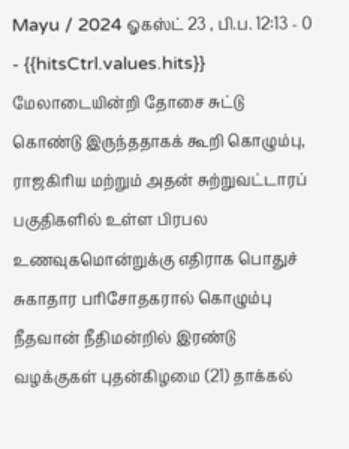Mayu / 2024 ஓகஸ்ட் 23 , பி.ப. 12:13 - 0 - {{hitsCtrl.values.hits}}
மேலாடையின்றி தோசை சுட்டு கொண்டு இருந்ததாகக் கூறி கொழும்பு, ராஜகிரிய மற்றும் அதன் சுற்றுவட்டாரப் பகுதிகளில் உள்ள பிரபல உணவுகமொன்றுக்கு எதிராக பொதுச் சுகாதார பரிசோதகரால் கொழும்பு நீதவான் நீதிமன்றில் இரண்டு வழக்குகள் புதன்கிழமை (21) தாக்கல்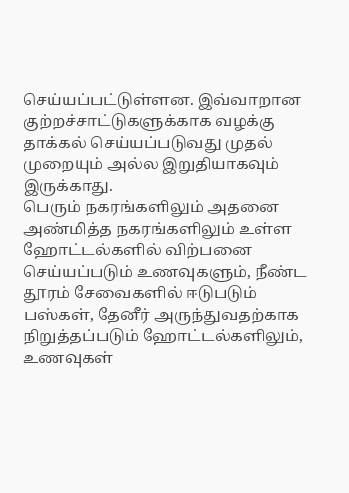செய்யப்பட்டுள்ளன. இவ்வாறான குற்றச்சாட்டுகளுக்காக வழக்கு தாக்கல் செய்யப்படுவது முதல் முறையும் அல்ல இறுதியாகவும் இருக்காது.
பெரும் நகரங்களிலும் அதனை அண்மித்த நகரங்களிலும் உள்ள ஹோட்டல்களில் விற்பனை செய்யப்படும் உணவுகளும், நீண்ட தூரம் சேவைகளில் ஈடுபடும் பஸ்கள், தேனீர் அருந்துவதற்காக நிறுத்தப்படும் ஹோட்டல்களிலும், உணவுகள்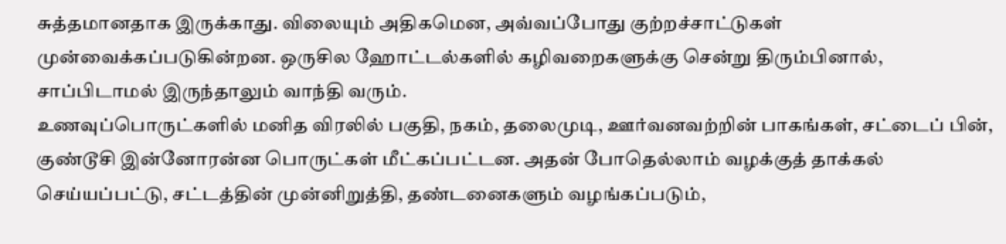சுத்தமானதாக இருக்காது. விலையும் அதிகமென, அவ்வப்போது குற்றச்சாட்டுகள் முன்வைக்கப்படுகின்றன. ஒருசில ஹோட்டல்களில் கழிவறைகளுக்கு சென்று திரும்பினால், சாப்பிடாமல் இருந்தாலும் வாந்தி வரும்.
உணவுப்பொருட்களில் மனித விரலில் பகுதி, நகம், தலைமுடி, ஊர்வனவற்றின் பாகங்கள், சட்டைப் பின், குண்டூசி இன்னோரன்ன பொருட்கள் மீட்கப்பட்டன. அதன் போதெல்லாம் வழக்குத் தாக்கல் செய்யப்பட்டு, சட்டத்தின் முன்னிறுத்தி, தண்டனைகளும் வழங்கப்படும்,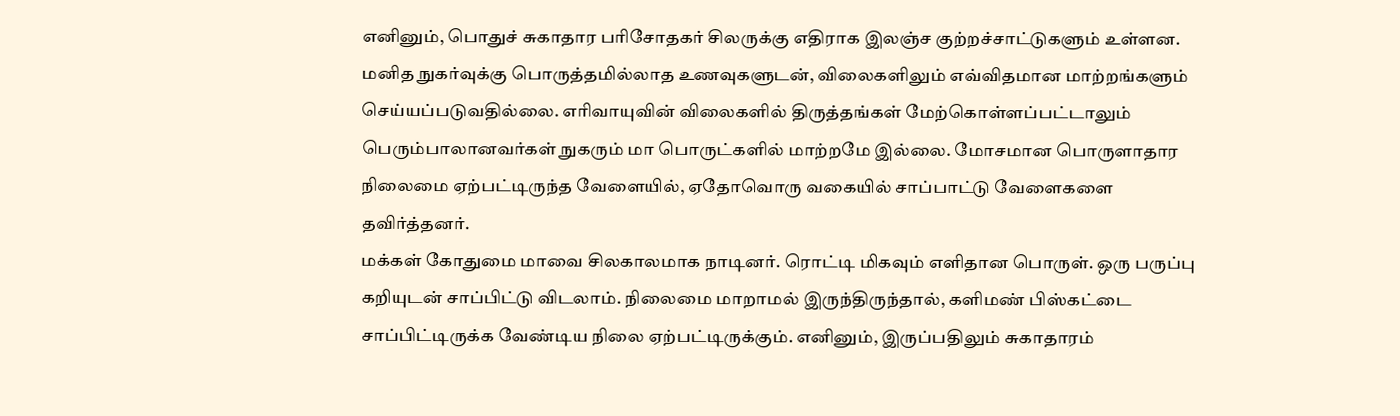எனினும், பொதுச் சுகாதார பரிசோதகர் சிலருக்கு எதிராக இலஞ்ச குற்றச்சாட்டுகளும் உள்ளன.
மனித நுகர்வுக்கு பொருத்தமில்லாத உணவுகளுடன், விலைகளிலும் எவ்விதமான மாற்றங்களும் செய்யப்படுவதில்லை. எரிவாயுவின் விலைகளில் திருத்தங்கள் மேற்கொள்ளப்பட்டாலும் பெரும்பாலானவர்கள் நுகரும் மா பொருட்களில் மாற்றமே இல்லை. மோசமான பொருளாதார நிலைமை ஏற்பட்டிருந்த வேளையில், ஏதோவொரு வகையில் சாப்பாட்டு வேளைகளை தவிர்த்தனர்.
மக்கள் கோதுமை மாவை சிலகாலமாக நாடினர். ரொட்டி மிகவும் எளிதான பொருள். ஒரு பருப்பு கறியுடன் சாப்பிட்டு விடலாம். நிலைமை மாறாமல் இருந்திருந்தால், களிமண் பிஸ்கட்டை சாப்பிட்டிருக்க வேண்டிய நிலை ஏற்பட்டிருக்கும். எனினும், இருப்பதிலும் சுகாதாரம்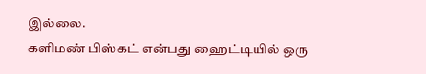இல்லை.
களிமண் பிஸ்கட் என்பது ஹைட்டியில் ஒரு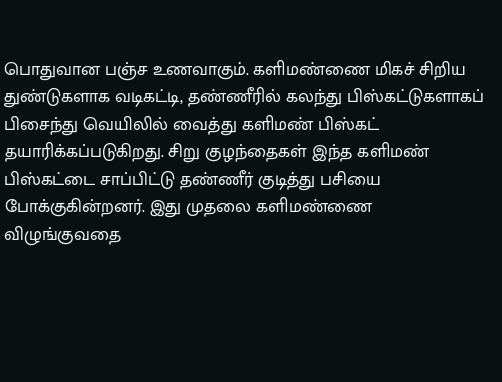பொதுவான பஞ்ச உணவாகும். களிமண்ணை மிகச் சிறிய துண்டுகளாக வடிகட்டி, தண்ணீரில் கலந்து பிஸ்கட்டுகளாகப் பிசைந்து வெயிலில் வைத்து களிமண் பிஸ்கட் தயாரிக்கப்படுகிறது. சிறு குழந்தைகள் இந்த களிமண் பிஸ்கட்டை சாப்பிட்டு தண்ணீர் குடித்து பசியை போக்குகின்றனர். இது முதலை களிமண்ணை விழுங்குவதை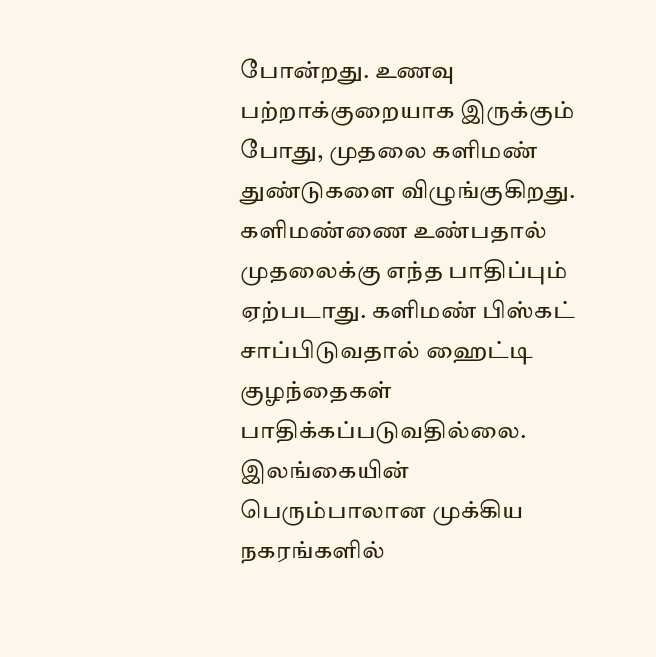போன்றது. உணவு பற்றாக்குறையாக இருக்கும் போது, முதலை களிமண் துண்டுகளை விழுங்குகிறது. களிமண்ணை உண்பதால் முதலைக்கு எந்த பாதிப்பும் ஏற்படாது. களிமண் பிஸ்கட் சாப்பிடுவதால் ஹைட்டி குழந்தைகள் பாதிக்கப்படுவதில்லை.
இலங்கையின் பெரும்பாலான முக்கிய நகரங்களில்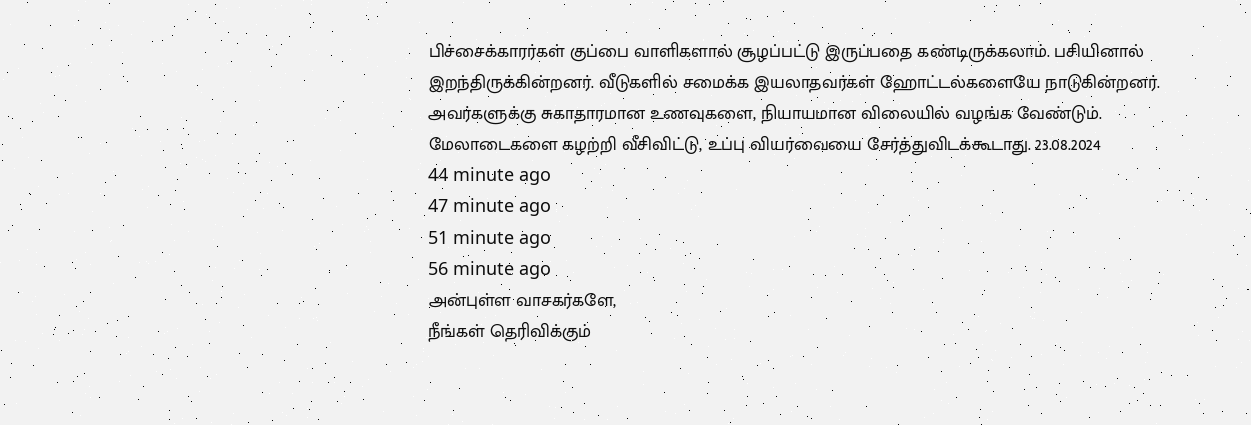பிச்சைக்காரர்கள் குப்பை வாளிகளால் சூழப்பட்டு இருப்பதை கண்டிருக்கலாம். பசியினால் இறந்திருக்கின்றனர். வீடுகளில் சமைக்க இயலாதவர்கள் ஹோட்டல்களையே நாடுகின்றனர். அவர்களுக்கு சுகாதாரமான உணவுகளை, நியாயமான விலையில் வழங்க வேண்டும். மேலாடைகளை கழற்றி வீசிவிட்டு, உப்பு வியர்வையை சேர்த்துவிடக்கூடாது. 23.08.2024
44 minute ago
47 minute ago
51 minute ago
56 minute ago
அன்புள்ள வாசகர்களே,
நீங்கள் தெரிவிக்கும்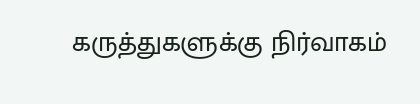கருத்துகளுக்கு நிர்வாகம்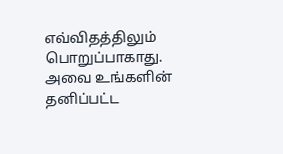எவ்விதத்திலும் பொறுப்பாகாது. அவை உங்களின் தனிப்பட்ட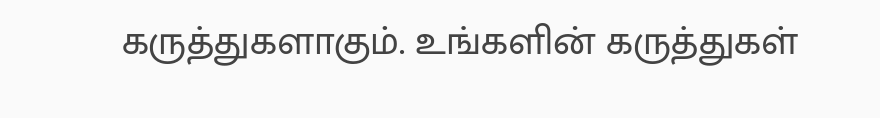கருத்துகளாகும். உங்களின் கருத்துகள்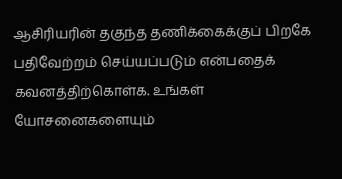ஆசிரியரின் தகுந்த தணிக்கைக்குப் பிறகே பதிவேற்றம் செய்யப்படும் என்பதைக் கவனத்திற்கொள்க. உங்கள் யோசனைகளையும்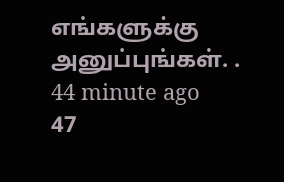எங்களுக்கு அனுப்புங்கள். .
44 minute ago
47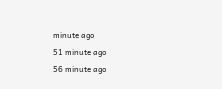minute ago
51 minute ago
56 minute ago